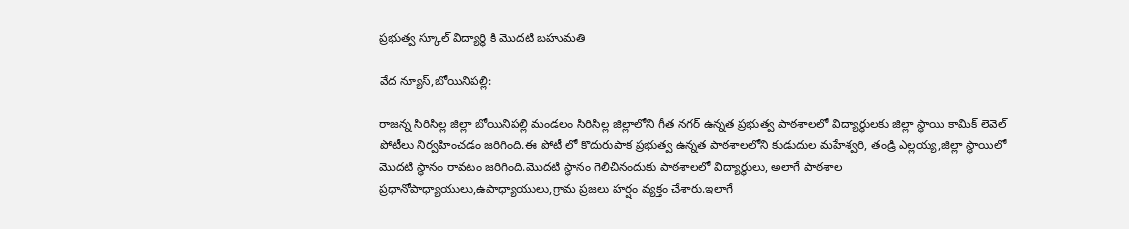ప్రభుత్వ స్కూల్ విద్యార్థి కి మొదటి బహుమతి

వేద న్యూస్,బోయినిపల్లి:

రాజన్న సిరిసిల్ల జిల్లా బోయినిపల్లి మండలం సిరిసిల్ల జిల్లాలోని గీత నగర్ ఉన్నత ప్రభుత్వ పాఠశాలలో విద్యార్థులకు జిల్లా స్థాయి కామిక్ లెవెల్ పోటీలు నిర్వహించడం జరిగింది.ఈ పోటీ లో కొదురుపాక ప్రభుత్వ ఉన్నత పాఠశాలలోని కుడుదుల మహేశ్వరి, తండ్రి ఎల్లయ్య,జిల్లా స్థాయిలో మొదటి స్థానం రావటం జరిగింది.మొదటి స్థానం గెలిచినందుకు పాఠశాలలో విద్యార్థులు, అలాగే పాఠశాల ప్రధానోపాధ్యాయులు,ఉపాధ్యాయులు,గ్రామ ప్రజలు హర్షం వ్యక్తం చేశారు.ఇలాగే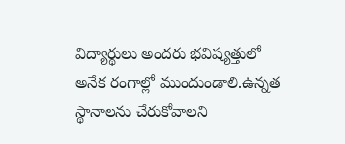విద్యార్థులు అందరు భవిష్యత్తులో అనేక రంగాల్లో ముందుండాలి.ఉన్నత స్థానాలను చేరుకోవాలని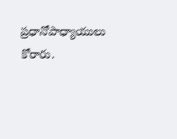ప్రధానోపాధ్యాయులు కోరారు.